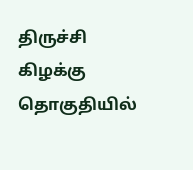திருச்சி கிழக்கு தொகுதியில்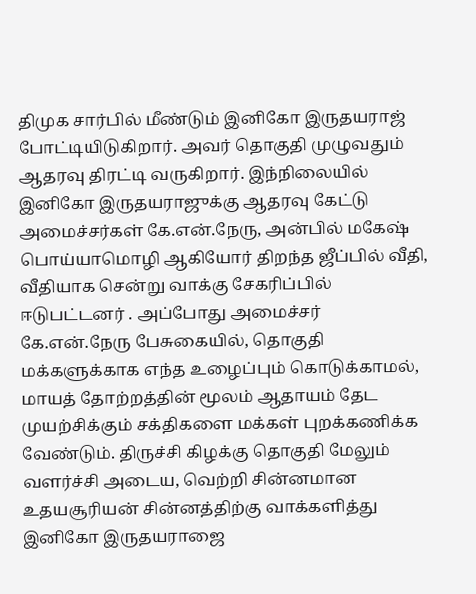திமுக சார்பில் மீண்டும் இனிகோ இருதயராஜ் போட்டியிடுகிறார். அவர் தொகுதி முழுவதும் ஆதரவு திரட்டி வருகிறார். இந்நிலையில் இனிகோ இருதயராஜுக்கு ஆதரவு கேட்டு அமைச்சர்கள் கே.என்.நேரு, அன்பில் மகேஷ் பொய்யாமொழி ஆகியோர் திறந்த ஜீப்பில் வீதி, வீதியாக சென்று வாக்கு சேகரிப்பில் ஈடுபட்டனர் . அப்போது அமைச்சர் கே.என்.நேரு பேசுகையில், தொகுதி மக்களுக்காக எந்த உழைப்பும் கொடுக்காமல், மாயத் தோற்றத்தின் மூலம் ஆதாயம் தேட முயற்சிக்கும் சக்திகளை மக்கள் புறக்கணிக்க வேண்டும். திருச்சி கிழக்கு தொகுதி மேலும் வளர்ச்சி அடைய, வெற்றி சின்னமான உதயசூரியன் சின்னத்திற்கு வாக்களித்து இனிகோ இருதயராஜை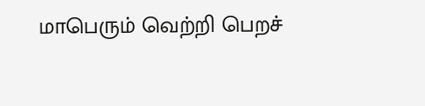மாபெரும் வெற்றி பெறச்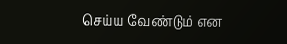செய்ய வேண்டும் என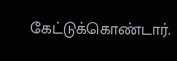கேட்டுக்கொண்டார்.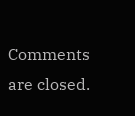Comments are closed.